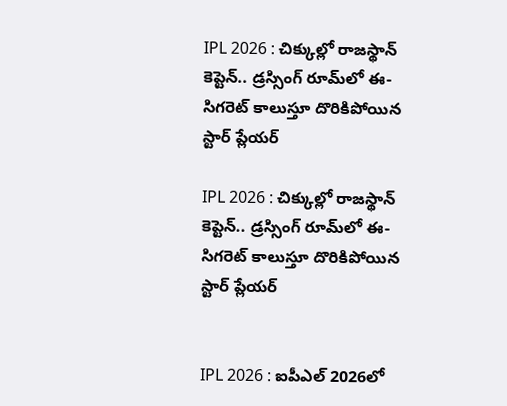IPL 2026 : చిక్కుల్లో రాజస్థాన్ కెప్టెన్.. డ్రస్సింగ్ రూమ్‌లో ఈ-సిగరెట్ కాలుస్తూ దొరికిపోయిన స్టార్ ప్లేయర్

IPL 2026 : చిక్కుల్లో రాజస్థాన్ కెప్టెన్.. డ్రస్సింగ్ రూమ్‌లో ఈ-సిగరెట్ కాలుస్తూ దొరికిపోయిన స్టార్ ప్లేయర్


IPL 2026 : ఐపీఎల్ 2026లో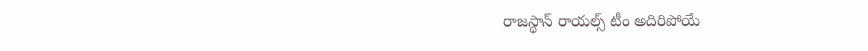రాజస్థాన్ రాయల్స్ టీం అదిరిపోయే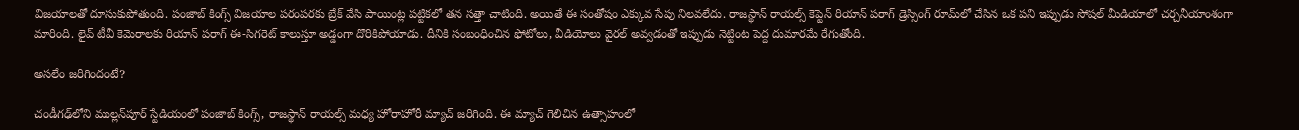విజయాలతో దూసుకుపోతుంది. పంజాబ్ కింగ్స్ విజయాల పరంపరకు బ్రేక్ వేసి పాయింట్ల పట్టికలో తన సత్తా చాటింది. అయితే ఈ సంతోషం ఎక్కువ సేపు నిలవలేదు. రాజస్థాన్ రాయల్స్ కెప్టెన్ రియాన్ పరాగ్ డ్రెస్సింగ్ రూమ్‌లో చేసిన ఒక పని ఇప్పుడు సోషల్ మీడియాలో చర్చనీయాంశంగా మారింది. లైవ్ టీవీ కెమెరాలకు రియాన్ పరాగ్ ఈ-సిగరెట్ కాలుస్తూ అడ్డంగా దొరికిపోయాడు. దీనికి సంబంధించిన ఫోటోలు, వీడియోలు వైరల్ అవ్వడంతో ఇప్పుడు నెట్టింట పెద్ద దుమారమే రేగుతోంది.

అసలేం జరిగిందంటే?

చండీగఢ్‌లోని ముల్లన్‌పూర్ స్టేడియంలో పంజాబ్ కింగ్స్, రాజస్థాన్ రాయల్స్ మధ్య హోరాహోరీ మ్యాచ్ జరిగింది. ఈ మ్యాచ్ గెలిచిన ఉత్సాహంలో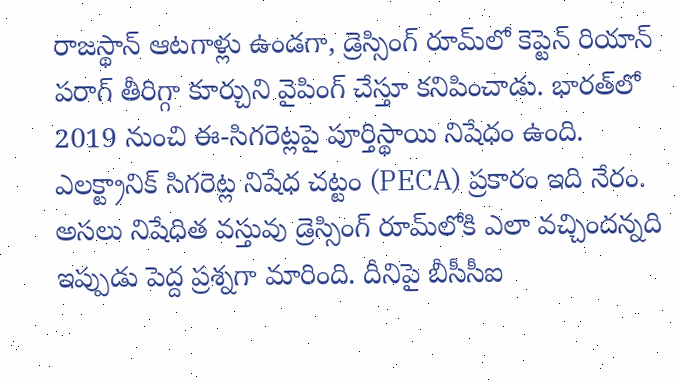రాజస్థాన్ ఆటగాళ్లు ఉండగా, డ్రెస్సింగ్ రూమ్‌లో కెప్టెన్ రియాన్ పరాగ్ తీరిగ్గా కూర్చుని వైపింగ్ చేస్తూ కనిపించాడు. భారత్‌లో 2019 నుంచి ఈ-సిగరెట్లపై పూర్తిస్థాయి నిషేధం ఉంది. ఎలక్ట్రానిక్ సిగరెట్ల నిషేధ చట్టం (PECA) ప్రకారం ఇది నేరం. అసలు నిషేధిత వస్తువు డ్రెస్సింగ్ రూమ్‌లోకి ఎలా వచ్చిందన్నది ఇప్పుడు పెద్ద ప్రశ్నగా మారింది. దీనిపై బీసీసీఐ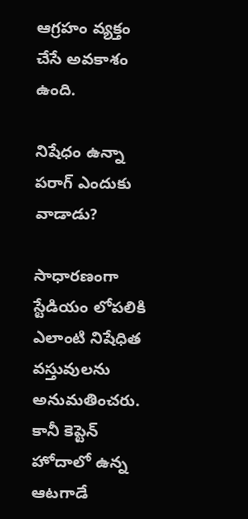ఆగ్రహం వ్యక్తం చేసే అవకాశం ఉంది.

నిషేధం ఉన్నా పరాగ్ ఎందుకు వాడాడు?

సాధారణంగా స్టేడియం లోపలికి ఎలాంటి నిషేధిత వస్తువులను అనుమతించరు. కానీ కెప్టెన్ హోదాలో ఉన్న ఆటగాడే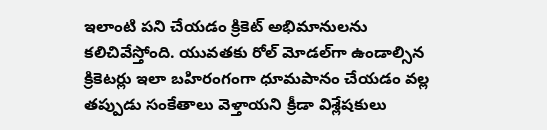ఇలాంటి పని చేయడం క్రికెట్ అభిమానులను కలిచివేస్తోంది. యువతకు రోల్ మోడల్‌గా ఉండాల్సిన క్రికెటర్లు ఇలా బహిరంగంగా ధూమపానం చేయడం వల్ల తప్పుడు సంకేతాలు వెళ్తాయని క్రీడా విశ్లేషకులు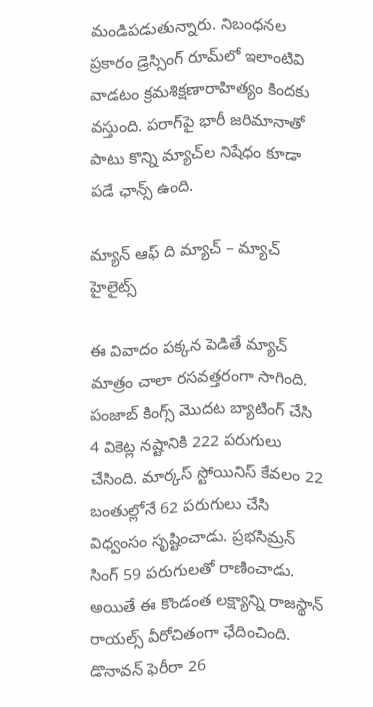మండిపడుతున్నారు. నిబంధనల ప్రకారం డ్రెస్సింగ్ రూమ్‌లో ఇలాంటివి వాడటం క్రమశిక్షణారాహిత్యం కిందకు వస్తుంది. పరాగ్‌పై భారీ జరిమానాతో పాటు కొన్ని మ్యాచ్‌ల నిషేధం కూడా పడే ఛాన్స్ ఉంది.

మ్యాన్ ఆఫ్ ది మ్యాచ్ – మ్యాచ్ హైలైట్స్

ఈ వివాదం పక్కన పెడితే మ్యాచ్ మాత్రం చాలా రసవత్తరంగా సాగింది. పంజాబ్ కింగ్స్ మొదట బ్యాటింగ్ చేసి 4 వికెట్ల నష్టానికి 222 పరుగులు చేసింది. మార్కస్ స్టోయినిస్ కేవలం 22 బంతుల్లోనే 62 పరుగులు చేసి విధ్వంసం సృష్టించాడు. ప్రభసిమ్రన్ సింగ్ 59 పరుగులతో రాణించాడు. అయితే ఈ కొండంత లక్ష్యాన్ని రాజస్థాన్ రాయల్స్ వీరోచితంగా ఛేదించింది. డొనావన్ ఫెరీరా 26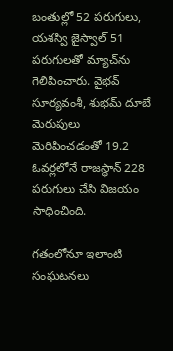బంతుల్లో 52 పరుగులు, యశస్వి జైస్వాల్ 51 పరుగులతో మ్యాచ్‌ను గెలిపించారు. వైభవ్ సూర్యవంశీ, శుభమ్ దూబే మెరుపులు మెరిపించడంతో 19.2 ఓవర్లలోనే రాజస్థాన్ 228 పరుగులు చేసి విజయం సాధించింది.

గతంలోనూ ఇలాంటి సంఘటనలు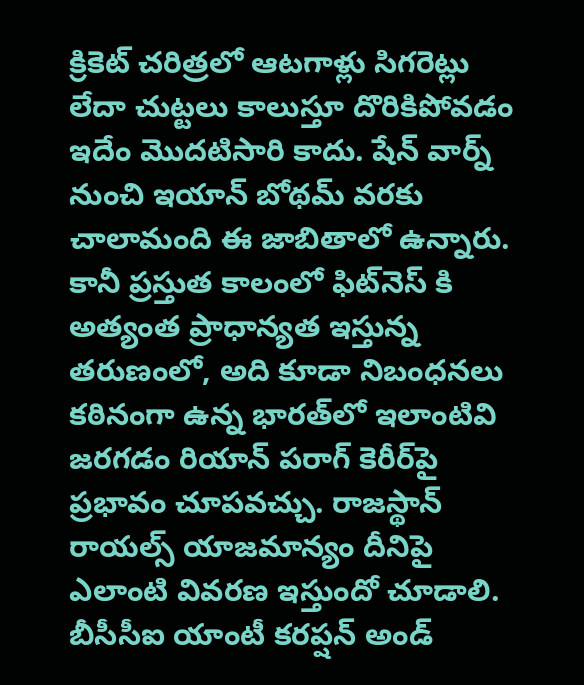క్రికెట్ చరిత్రలో ఆటగాళ్లు సిగరెట్లు లేదా చుట్టలు కాలుస్తూ దొరికిపోవడం ఇదేం మొదటిసారి కాదు. షేన్ వార్న్ నుంచి ఇయాన్ బోథమ్ వరకు చాలామంది ఈ జాబితాలో ఉన్నారు. కానీ ప్రస్తుత కాలంలో ఫిట్‌నెస్ కి అత్యంత ప్రాధాన్యత ఇస్తున్న తరుణంలో, అది కూడా నిబంధనలు కఠినంగా ఉన్న భారత్‌లో ఇలాంటివి జరగడం రియాన్ పరాగ్ కెరీర్‌పై ప్రభావం చూపవచ్చు. రాజస్థాన్ రాయల్స్ యాజమాన్యం దీనిపై ఎలాంటి వివరణ ఇస్తుందో చూడాలి. బీసీసీఐ యాంటీ కరప్షన్ అండ్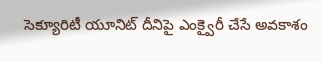సెక్యూరిటీ యూనిట్ దీనిపై ఎంక్వైరీ చేసే అవకాశం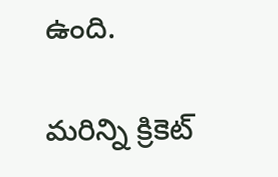ఉంది.

మరిన్ని క్రికెట్‌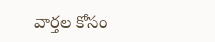వార్తల కోసం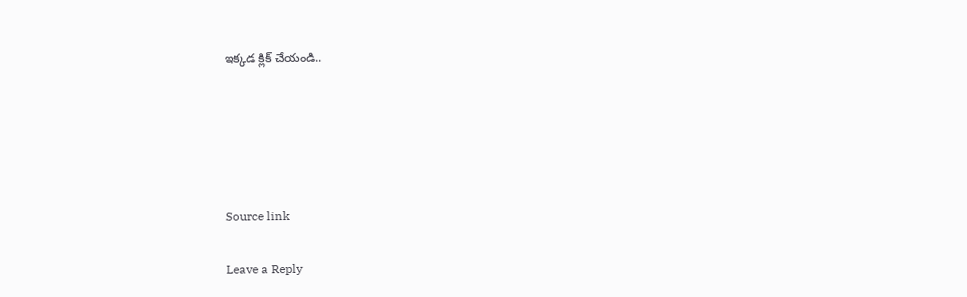ఇక్కడ క్లిక్‌ చేయండి..





Source link

Leave a Reply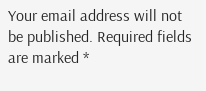Your email address will not be published. Required fields are marked *